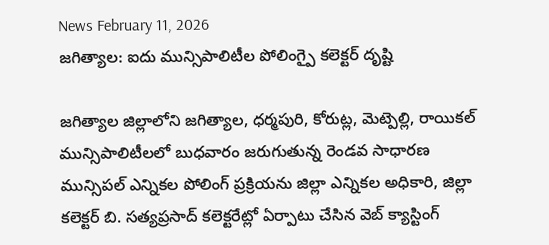News February 11, 2026
జగిత్యాల: ఐదు మున్సిపాలిటీల పోలింగ్పై కలెక్టర్ దృష్టి

జగిత్యాల జిల్లాలోని జగిత్యాల, ధర్మపురి, కోరుట్ల, మెట్పెల్లి, రాయికల్ మున్సిపాలిటీలలో బుధవారం జరుగుతున్న రెండవ సాధారణ మున్సిపల్ ఎన్నికల పోలింగ్ ప్రక్రియను జిల్లా ఎన్నికల అధికారి, జిల్లా కలెక్టర్ బి. సత్యప్రసాద్ కలెక్టరేట్లో ఏర్పాటు చేసిన వెబ్ క్యాస్టింగ్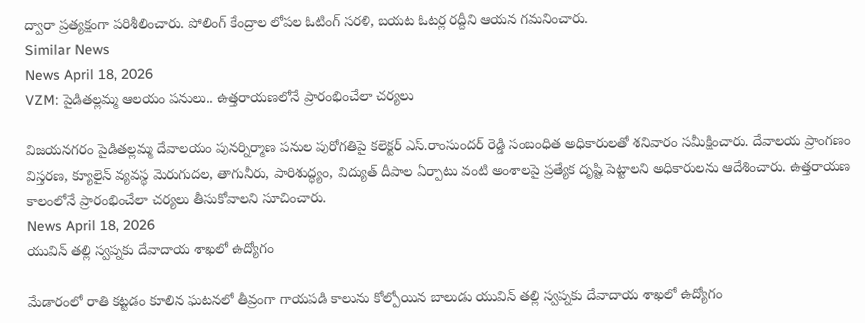ద్వారా ప్రత్యక్షంగా పరిశీలించారు. పోలింగ్ కేంద్రాల లోపల ఓటింగ్ సరళి, బయట ఓటర్ల రద్దీని ఆయన గమనించారు.
Similar News
News April 18, 2026
VZM: పైడితల్లమ్మ ఆలయం పనులు.. ఉత్తరాయణలోనే ప్రారంభించేలా చర్యలు

విజయనగరం పైడితల్లమ్మ దేవాలయం పునర్నిర్మాణ పనుల పురోగతిపై కలెక్టర్ ఎస్.రాంసుందర్ రెడ్డి సంబంధిత అధికారులతో శనివారం సమీక్షించారు. దేవాలయ ప్రాంగణం విస్తరణ, క్యూలైన్ వ్యవస్థ మెరుగుదల, తాగునీరు, పారిశుద్ధ్యం, విద్యుత్ దీపాల ఏర్పాటు వంటి అంశాలపై ప్రత్యేక దృష్టి పెట్టాలని అధికారులను ఆదేశించారు. ఉత్తరాయణ కాలంలోనే ప్రారంభించేలా చర్యలు తీసుకోవాలని సూచించారు.
News April 18, 2026
యువిన్ తల్లి స్వప్నకు దేవాదాయ శాఖలో ఉద్యోగం

మేడారంలో రాతి కట్టడం కూలిన ఘటనలో తీవ్రంగా గాయపడి కాలును కోల్పోయిన బాలుడు యువిన్ తల్లి స్వప్నకు దేవాదాయ శాఖలో ఉద్యోగం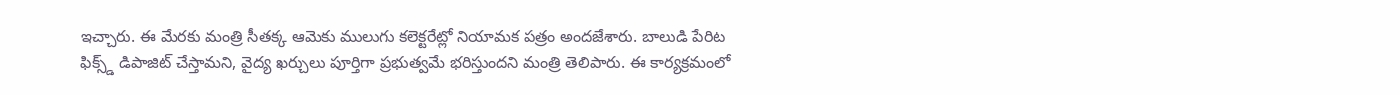ఇచ్చారు. ఈ మేరకు మంత్రి సీతక్క ఆమెకు ములుగు కలెక్టరేట్లో నియామక పత్రం అందజేశారు. బాలుడి పేరిట ఫిక్స్డ్ డిపాజిట్ చేస్తామని, వైద్య ఖర్చులు పూర్తిగా ప్రభుత్వమే భరిస్తుందని మంత్రి తెలిపారు. ఈ కార్యక్రమంలో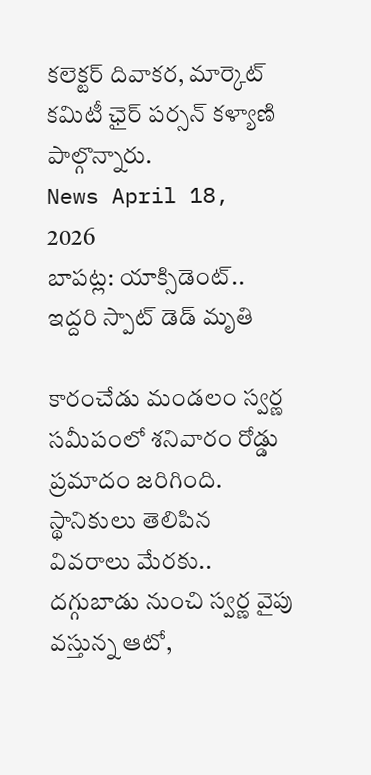కలెక్టర్ దివాకర, మార్కెట్ కమిటీ ఛైర్ పర్సన్ కళ్యాణి పాల్గొన్నారు.
News April 18, 2026
బాపట్ల: యాక్సిడెంట్.. ఇద్దరి స్పాట్ డెడ్ మృతి

కారంచేడు మండలం స్వర్ణ సమీపంలో శనివారం రోడ్డు ప్రమాదం జరిగింది. స్థానికులు తెలిపిన వివరాలు మేరకు.. దగ్గుబాడు నుంచి స్వర్ణ వైపు వస్తున్న ఆటో,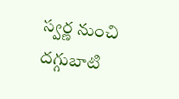స్వర్ణ నుంచి దగ్గుబాటి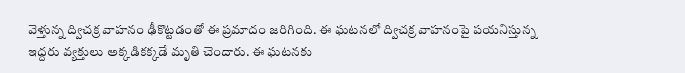వెళ్తున్న ద్విచక్ర వాహనం ఢీకొట్టడంతో ఈ ప్రమాదం జరిగింది. ఈ ఘటనలో ద్విచక్ర వాహనంపై పయనిస్తున్న ఇద్దరు వ్యక్తులు అక్కడికక్కడే మృతి చెందారు. ఈ ఘటనకు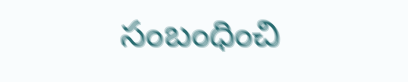సంబంధించి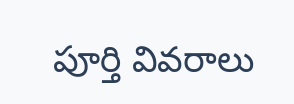పూర్తి వివరాలు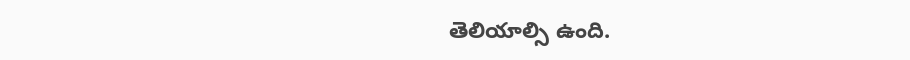తెలియాల్సి ఉంది.